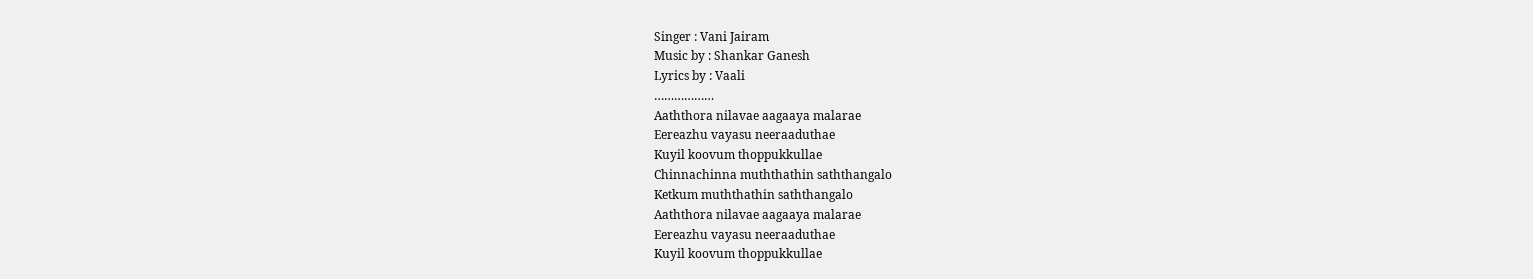Singer : Vani Jairam
Music by : Shankar Ganesh
Lyrics by : Vaali
………………
Aaththora nilavae aagaaya malarae
Eereazhu vayasu neeraaduthae
Kuyil koovum thoppukkullae
Chinnachinna muththathin saththangalo
Ketkum muththathin saththangalo
Aaththora nilavae aagaaya malarae
Eereazhu vayasu neeraaduthae
Kuyil koovum thoppukkullae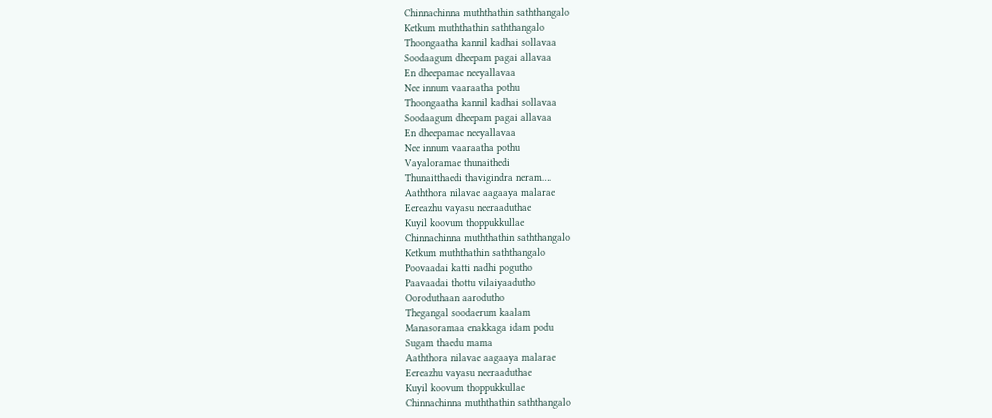Chinnachinna muththathin saththangalo
Ketkum muththathin saththangalo
Thoongaatha kannil kadhai sollavaa
Soodaagum dheepam pagai allavaa
En dheepamae neeyallavaa
Nee innum vaaraatha pothu
Thoongaatha kannil kadhai sollavaa
Soodaagum dheepam pagai allavaa
En dheepamae neeyallavaa
Nee innum vaaraatha pothu
Vayaloramae thunaithedi
Thunaitthaedi thavigindra neram….
Aaththora nilavae aagaaya malarae
Eereazhu vayasu neeraaduthae
Kuyil koovum thoppukkullae
Chinnachinna muththathin saththangalo
Ketkum muththathin saththangalo
Poovaadai katti nadhi pogutho
Paavaadai thottu vilaiyaadutho
Ooroduthaan aarodutho
Thegangal soodaerum kaalam
Manasoramaa enakkaga idam podu
Sugam thaedu mama
Aaththora nilavae aagaaya malarae
Eereazhu vayasu neeraaduthae
Kuyil koovum thoppukkullae
Chinnachinna muththathin saththangalo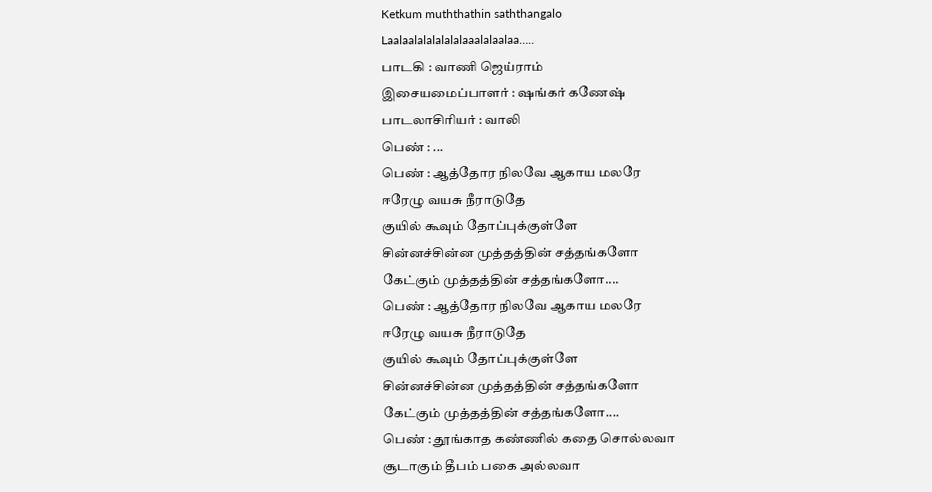Ketkum muththathin saththangalo
Laalaalalalalalalaaalalaalaa…..
பாடகி : வாணி ஜெய்ராம்
இசையமைப்பாளர் : ஷங்கர் கணேஷ்
பாடலாசிரியர் : வாலி
பெண் : ...
பெண் : ஆத்தோர நிலவே ஆகாய மலரே
ஈரேழு வயசு நீராடுதே
குயில் கூவும் தோப்புக்குள்ளே
சின்னச்சின்ன முத்தத்தின் சத்தங்களோ
கேட்கும் முத்தத்தின் சத்தங்களோ....
பெண் : ஆத்தோர நிலவே ஆகாய மலரே
ஈரேழு வயசு நீராடுதே
குயில் கூவும் தோப்புக்குள்ளே
சின்னச்சின்ன முத்தத்தின் சத்தங்களோ
கேட்கும் முத்தத்தின் சத்தங்களோ....
பெண் : தூங்காத கண்ணில் கதை சொல்லவா
சூடாகும் தீபம் பகை அல்லவா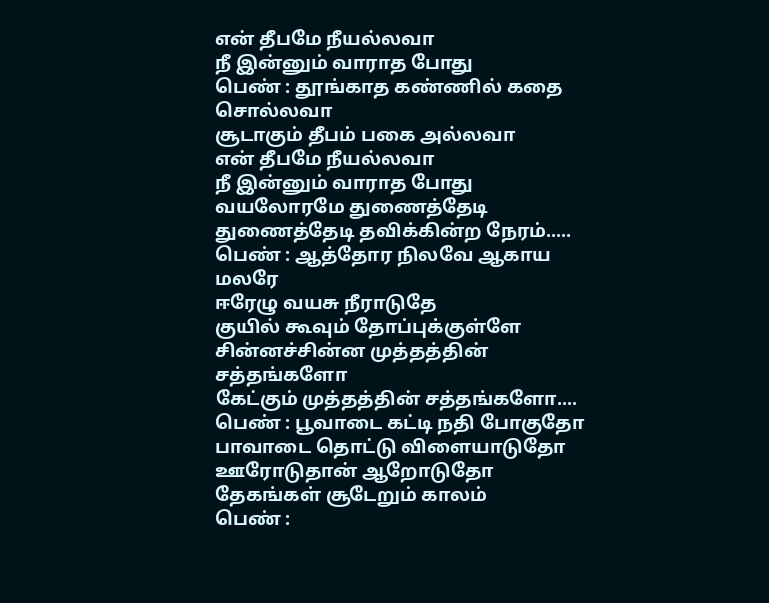என் தீபமே நீயல்லவா
நீ இன்னும் வாராத போது
பெண் : தூங்காத கண்ணில் கதை சொல்லவா
சூடாகும் தீபம் பகை அல்லவா
என் தீபமே நீயல்லவா
நீ இன்னும் வாராத போது
வயலோரமே துணைத்தேடி
துணைத்தேடி தவிக்கின்ற நேரம்.....
பெண் : ஆத்தோர நிலவே ஆகாய மலரே
ஈரேழு வயசு நீராடுதே
குயில் கூவும் தோப்புக்குள்ளே
சின்னச்சின்ன முத்தத்தின் சத்தங்களோ
கேட்கும் முத்தத்தின் சத்தங்களோ....
பெண் : பூவாடை கட்டி நதி போகுதோ
பாவாடை தொட்டு விளையாடுதோ
ஊரோடுதான் ஆறோடுதோ
தேகங்கள் சூடேறும் காலம்
பெண் :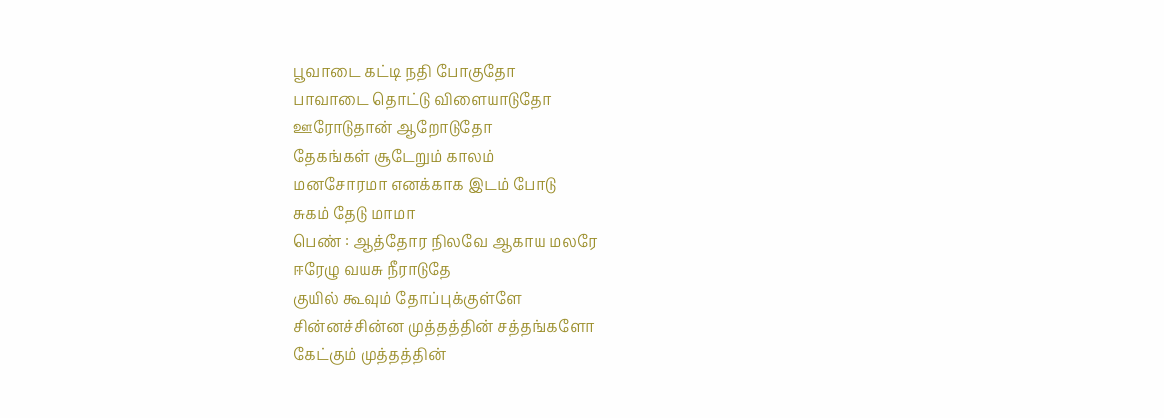பூவாடை கட்டி நதி போகுதோ
பாவாடை தொட்டு விளையாடுதோ
ஊரோடுதான் ஆறோடுதோ
தேகங்கள் சூடேறும் காலம்
மனசோரமா எனக்காக இடம் போடு
சுகம் தேடு மாமா
பெண் : ஆத்தோர நிலவே ஆகாய மலரே
ஈரேழு வயசு நீராடுதே
குயில் கூவும் தோப்புக்குள்ளே
சின்னச்சின்ன முத்தத்தின் சத்தங்களோ
கேட்கும் முத்தத்தின்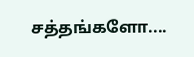சத்தங்களோ....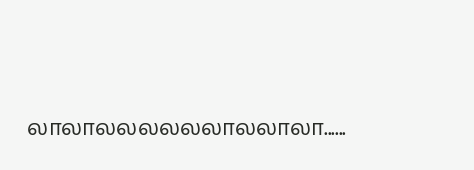லாலாலலலலலலாலலாலா......